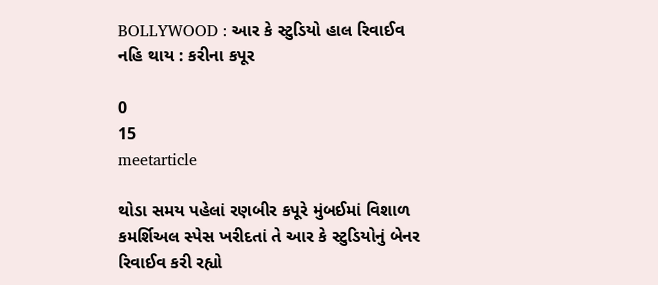BOLLYWOOD : આર કે સ્ટુડિયો હાલ રિવાઈવ નહિ થાય : કરીના કપૂર

0
15
meetarticle

થોડા સમય પહેલાં રણબીર કપૂરે મુંબઈમાં વિશાળ કમર્શિઅલ સ્પેસ ખરીદતાં તે આર કે સ્ટુડિયોનું બેનર રિવાઈવ કરી રહ્યો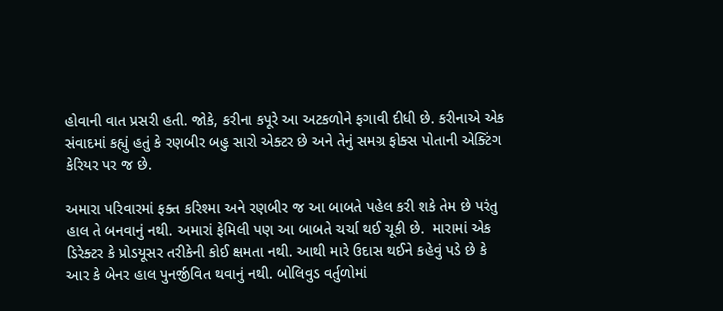હોવાની વાત પ્રસરી હતી. જોકે, કરીના કપૂરે આ અટકળોને ફગાવી દીધી છે. કરીનાએ એક સંવાદમાં કહ્યું હતું કે રણબીર બહુ સારો એક્ટર છે અને તેનું સમગ્ર ફોક્સ પોતાની એક્ટિંગ કેરિયર પર જ છે.

અમારા પરિવારમાં ફક્ત કરિશ્મા અને રણબીર જ આ બાબતે પહેલ કરી શકે તેમ છે પરંતુ હાલ તે બનવાનું નથી. અમારાં ફેમિલી પણ આ બાબતે ચર્ચા થઈ ચૂકી છે.  મારામાં એક ડિરેક્ટર કે પ્રોડયૂસર તરીકેની કોઈ ક્ષમતા નથી. આથી મારે ઉદાસ થઈને કહેવું પડે છે કે આર કે બેનર હાલ પુનર્જીવિત થવાનું નથી. બોલિવુડ વર્તુળોમાં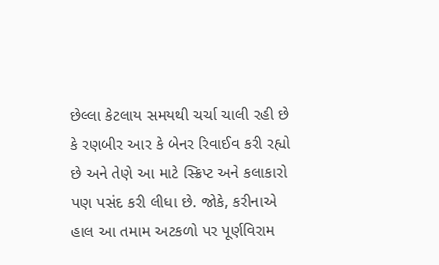છેલ્લા કેટલાય સમયથી ચર્ચા ચાલી રહી છે કે રણબીર આર કે બેનર રિવાઈવ કરી રહ્યો છે અને તેણે આ માટે સ્ક્રિપ્ટ અને કલાકારો પણ પસંદ કરી લીધા છે. જોકે, કરીનાએ હાલ આ તમામ અટકળો પર પૂર્ણવિરામ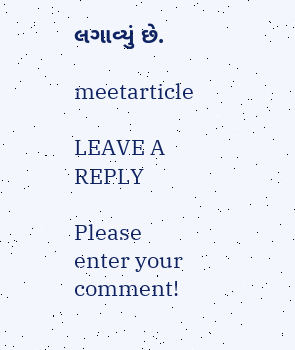લગાવ્યું છે.

meetarticle

LEAVE A REPLY

Please enter your comment!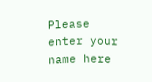Please enter your name here